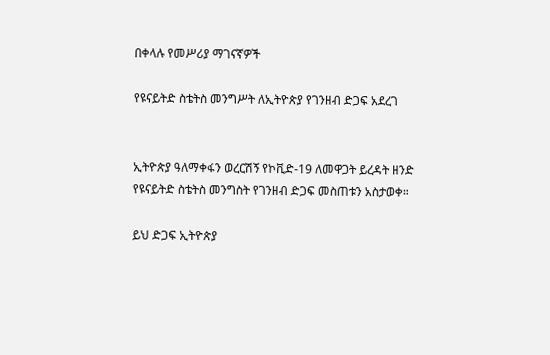በቀላሉ የመሥሪያ ማገናኛዎች

የዩናይትድ ስቴትስ መንግሥት ለኢትዮጵያ የገንዘብ ድጋፍ አደረገ


ኢትዮጵያ ዓለማቀፋን ወረርሽኝ የኮቪድ-19 ለመዋጋት ይረዳት ዘንድ የዩናይትድ ስቴትስ መንግስት የገንዘብ ድጋፍ መስጠቱን አስታወቀ።

ይህ ድጋፍ ኢትዮጵያ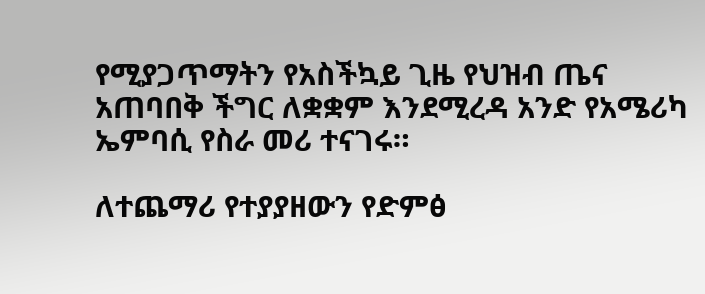የሚያጋጥማትን የአስችኳይ ጊዜ የህዝብ ጤና አጠባበቅ ችግር ለቋቋም እንደሚረዳ አንድ የአሜሪካ ኤምባሲ የስራ መሪ ተናገሩ።

ለተጨማሪ የተያያዘውን የድምፅ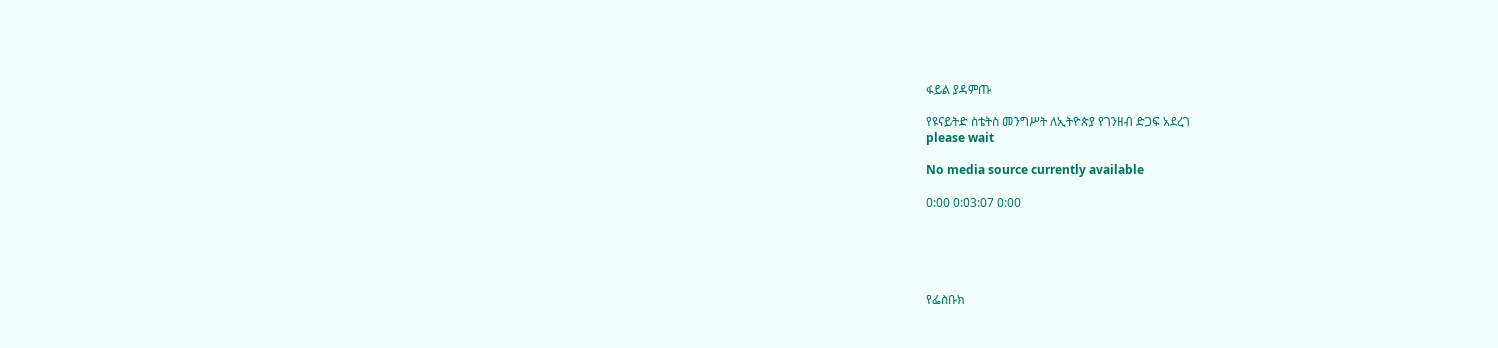ፋይል ያዳምጡ

የዩናይትድ ስቴትስ መንግሥት ለኢትዮጵያ የገንዘብ ድጋፍ አደረገ
please wait

No media source currently available

0:00 0:03:07 0:00





የፌስቡክ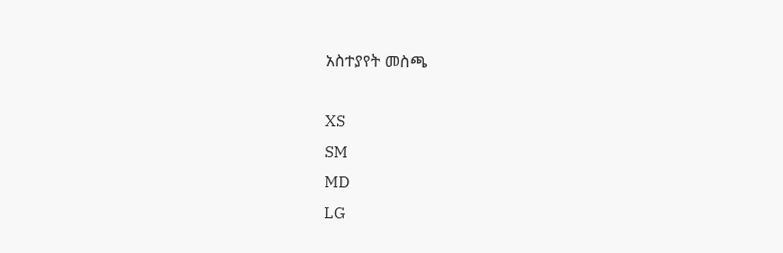አስተያየት መስጫ

XS
SM
MD
LG